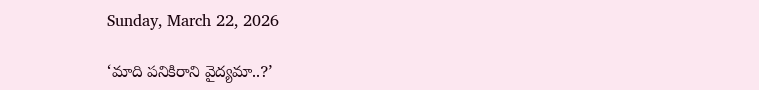Sunday, March 22, 2026

‘మాది పనికిరాని వైద్యమా..?’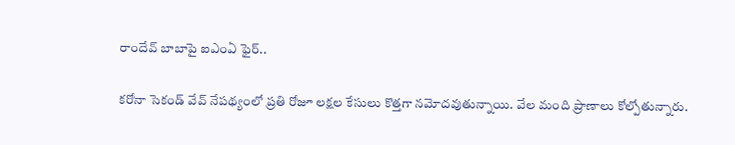రాందేవ్ బాబాపై ఐఎంఏ ఫైర్..

కరోనా సెకండ్ వేవ్ నేపథ్యంలో ప్రతి రోజూ లక్షల కేసులు కొత్తగా నమోదవుతున్నాయి. వేల మంది ప్రాణాలు కోల్పోతున్నారు.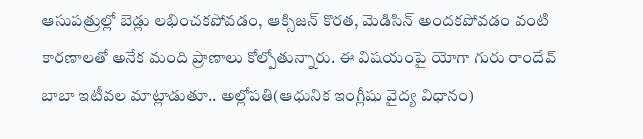ఆసుపత్రుల్లో బెడ్లు లభించకపోవడం, ఆక్సిజన్ కొరత, మెడిసిన్ అందకపోవడం వంటి కారణాలతో అనేక మంది ప్రాణాలు కోల్పోతున్నారు. ఈ విషయంపై యోగా గురు రాందేవ్ బాబా ఇటీవల మాట్లాడుతూ.. అల్లోపతి(ఆధునిక ఇంగ్లీషు వైద్య విధానం)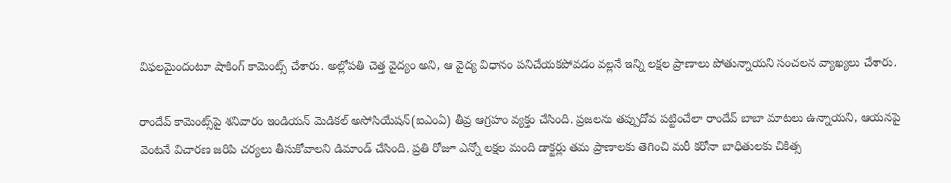విఫలమైందంటూ షాకింగ్ కామెంట్స్ చేశారు. అల్లోపతి చెత్త వైద్యం అని, ఆ వైద్య విధానం పనిచేయకపోవడం వల్లనే ఇన్ని లక్షల ప్రాణాలు పోతున్నాయని సంచలన వ్యాఖ్యలు చేశారు.

రాందేవ్ కామెంట్స్‌పై శనివారం ఇండియన్ మెడికల్ అసోసియేషన్(ఐఎంఏ) తీవ్ర ఆగ్రహం వ్యక్తం చేసింది. ప్రజలను తప్పుదోవ పట్టించేలా రాందేవ్ బాబా మాటలు ఉన్నాయని, ఆయనపై వెంటనే విచారణ జరిపి చర్యలు తీసుకోవాలని డిమాండ్ చేసింది. ప్రతి రోజూ ఎన్నో లక్షల మంది డాక్టర్లు తమ ప్రాణాలకు తెగించి మరీ కరోనా బాధితులకు చికిత్స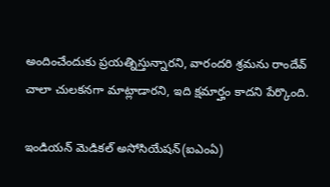అందించేందుకు ప్రయత్నిస్తున్నారని, వారందరి శ్రమను రాందేవ్ చాలా చులకనగా మాట్లాడారని, ఇది క్షమార్హం కాదని పేర్కొంది.

ఇండియన్‌ మెడికల్‌ అసోసియేషన్‌(ఐఎంఏ)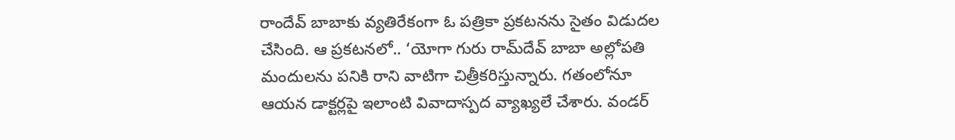రాందేవ్ బాబాకు వ్యతిరేకంగా ఓ పత్రికా ప్రకటనను సైతం విడుదల చేసింది. ఆ ప్రకటనలో.. ‘యోగా గురు రామ్‌దేవ్‌ బాబా అల్లోపతి మందులను పనికి రాని వాటిగా చిత్రీకరిస్తున్నారు. గతంలోనూ ఆయన డాక్టర్లపై ఇలాంటి వివాదాస్పద వ్యాఖ్యలే చేశారు. వండర్‌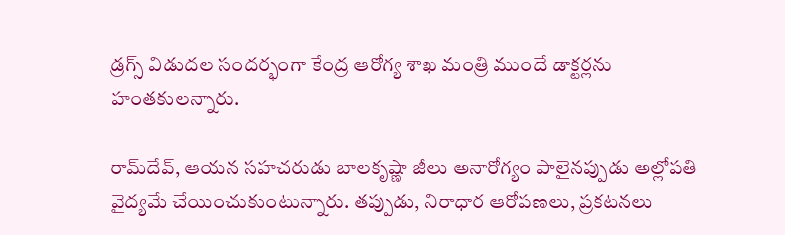డ్రగ్స్‌ విడుదల సందర్భంగా కేంద్ర ఆరోగ్య శాఖ మంత్రి ముందే డాక్టర్లను హంతకులన్నారు.

రామ్‌దేవ్‌, ఆయన సహచరుడు బాలకృష్ణా జీలు అనారోగ్యం పాలైనప్పుడు అల్లోపతి వైద్యమే చేయించుకుంటున్నారు. తప్పుడు, నిరాధార ఆరోపణలు, ప్రకటనలు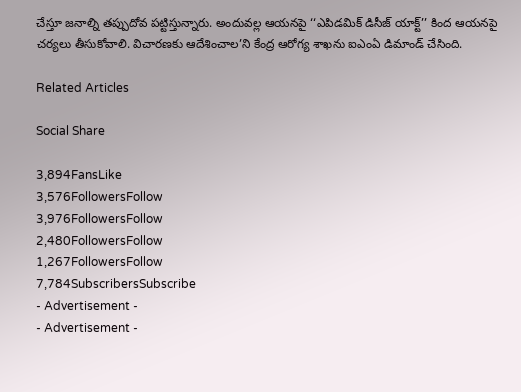చేస్తూ జనాల్ని తప్పుదోవ పట్టిస్తున్నారు. అందువల్ల ఆయనపై ‘‘ఎపిడమిక్‌ డిసీజ్‌ యాక్ట్‌’’ కింద ఆయనపై చర్యలు తీసుకోవాలి. విచారణకు ఆదేశించాల’ని కేంద్ర ఆరోగ్య శాఖను ఐఎంఏ డిమాండ్‌ చేసింది.

Related Articles

Social Share

3,894FansLike
3,576FollowersFollow
3,976FollowersFollow
2,480FollowersFollow
1,267FollowersFollow
7,784SubscribersSubscribe
- Advertisement -
- Advertisement -